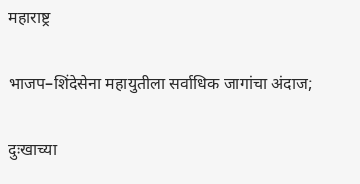महाराष्ट्र

भाजप–शिंदेसेना महायुतीला सर्वाधिक जागांचा अंदाज;

दुःखाच्या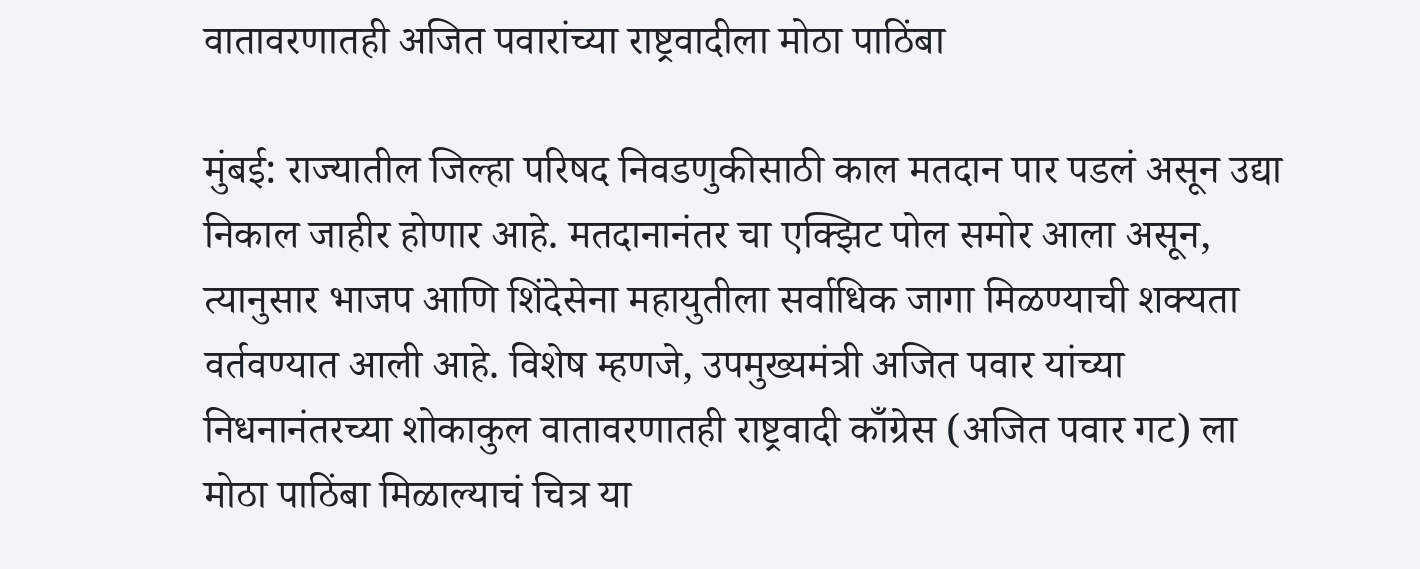वातावरणातही अजित पवारांच्या राष्ट्रवादीला मोठा पाठिंबा

मुंबई: राज्यातील जिल्हा परिषद निवडणुकीसाठी काल मतदान पार पडलं असून उद्या निकाल जाहीर होणार आहे. मतदानानंतर चा एक्झिट पोल समोर आला असून, त्यानुसार भाजप आणि शिंदेसेना महायुतीला सर्वाधिक जागा मिळण्याची शक्यता वर्तवण्यात आली आहे. विशेष म्हणजे, उपमुख्यमंत्री अजित पवार यांच्या निधनानंतरच्या शोकाकुल वातावरणातही राष्ट्रवादी काँग्रेस (अजित पवार गट) ला मोठा पाठिंबा मिळाल्याचं चित्र या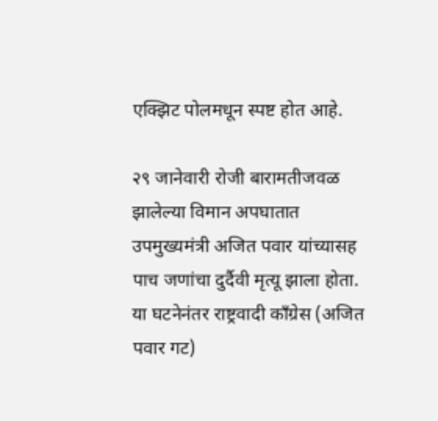एक्झिट पोलमधून स्पष्ट होत आहे.

२९ जानेवारी रोजी बारामतीजवळ झालेल्या विमान अपघातात उपमुख्यमंत्री अजित पवार यांच्यासह पाच जणांचा दुर्दैवी मृत्यू झाला होता. या घटनेनंतर राष्ट्रवादी काँग्रेस (अजित पवार गट)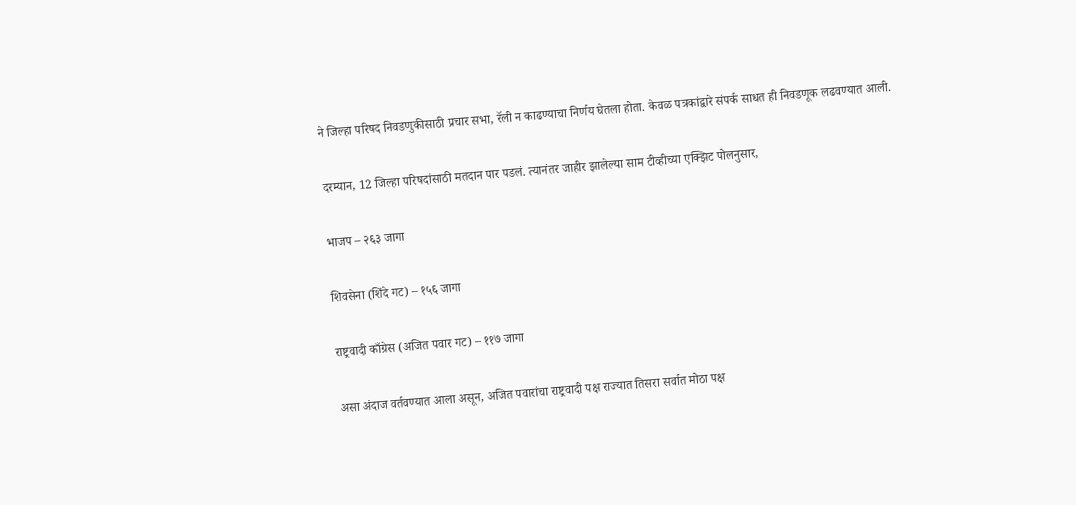ने जिल्हा परिषद निवडणुकीसाठी प्रचार सभा, रॅली न काढण्याचा निर्णय घेतला होता. केवळ पत्रकांद्वारे संपर्क साधत ही निवडणूक लढवण्यात आली.

दरम्यान, 12 जिल्हा परिषदांसाठी मतदान पार पडलं. त्यानंतर जाहीर झालेल्या साम टीव्हीच्या एक्झिट पोलनुसार,

भाजप – २६३ जागा

शिवसेना (शिंदे गट) – १५६ जागा

राष्ट्रवादी काँग्रेस (अजित पवार गट) – ११७ जागा

असा अंदाज वर्तवण्यात आला असून, अजित पवारांचा राष्ट्रवादी पक्ष राज्यात तिसरा सर्वात मोठा पक्ष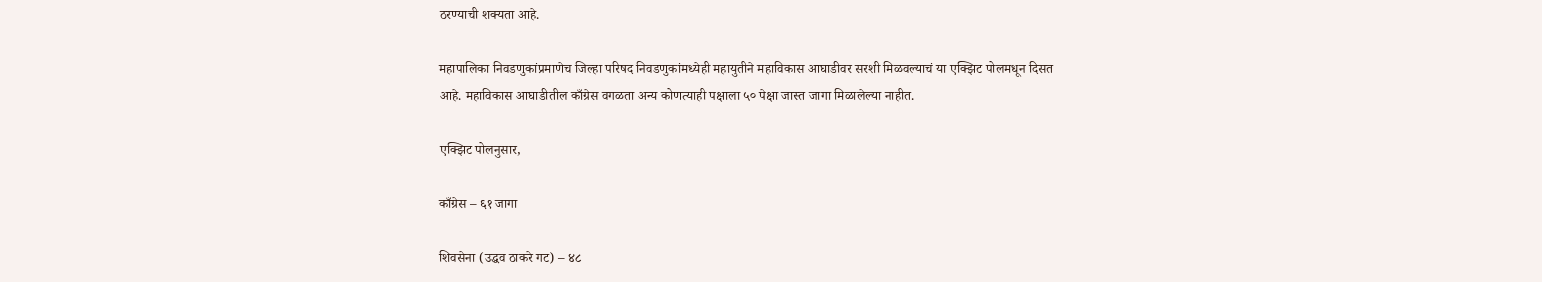ठरण्याची शक्यता आहे.

महापालिका निवडणुकांप्रमाणेच जिल्हा परिषद निवडणुकांमध्येही महायुतीने महाविकास आघाडीवर सरशी मिळवल्याचं या एक्झिट पोलमधून दिसत आहे. महाविकास आघाडीतील काँग्रेस वगळता अन्य कोणत्याही पक्षाला ५० पेक्षा जास्त जागा मिळालेल्या नाहीत.

एक्झिट पोलनुसार,

काँग्रेस – ६१ जागा

शिवसेना (उद्धव ठाकरे गट) – ४८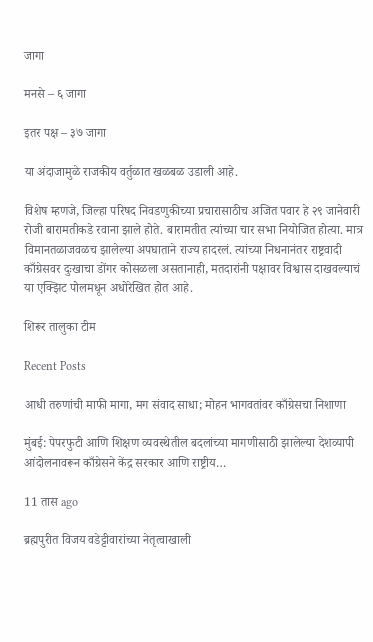जागा

मनसे – ६ जागा

इतर पक्ष – ३७ जागा

या अंदाजामुळे राजकीय वर्तुळात खळबळ उडाली आहे.

विशेष म्हणजे, जिल्हा परिषद निवडणुकीच्या प्रचारासाठीच अजित पवार हे २९ जानेवारी रोजी बारामतीकडे रवाना झाले होते. बारामतीत त्यांच्या चार सभा नियोजित होत्या. मात्र विमानतळाजवळच झालेल्या अपघाताने राज्य हादरलं. त्यांच्या निधनानंतर राष्ट्रवादी काँग्रेसवर दुःखाचा डोंगर कोसळला असतानाही, मतदारांनी पक्षावर विश्वास दाखवल्याचं या एक्झिट पोलमधून अधोरेखित होत आहे.

शिरूर तालुका टीम

Recent Posts

आधी तरुणांची माफी मागा, मग संवाद साधा; मोहन भागवतांवर काँग्रेसचा निशाणा

मुंबई: पेपरफुटी आणि शिक्षण व्यवस्थेतील बदलांच्या मागणीसाठी झालेल्या देशव्यापी आंदोलनावरून काँग्रेसने केंद्र सरकार आणि राष्ट्रीय…

11 तास ago

ब्रह्मपुरीत विजय वडेट्टीवारांच्या नेतृत्वाखाली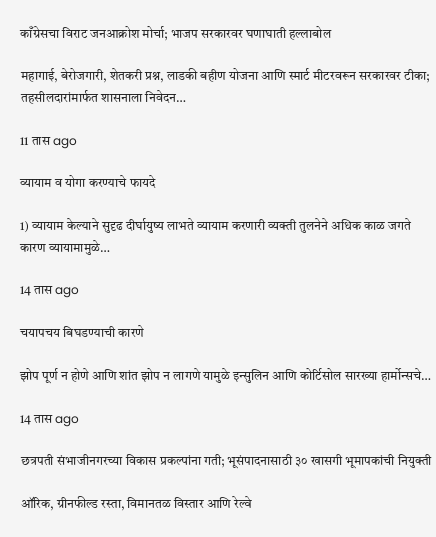काँग्रेसचा विराट जनआक्रोश मोर्चा; भाजप सरकारवर घणाघाती हल्लाबोल

महागाई, बेरोजगारी, शेतकरी प्रश्न, लाडकी बहीण योजना आणि स्मार्ट मीटरवरून सरकारवर टीका; तहसीलदारांमार्फत शासनाला निवेदन…

11 तास ago

व्यायाम व योगा करण्याचे फायदे

1) व्यायाम केल्याने सुदृढ दीर्घायुष्य लाभते व्यायाम करणारी व्यक्ती तुलनेने अधिक काळ जगते कारण व्यायामामुळे…

14 तास ago

चयापचय बिघडण्याची कारणे

झोप पूर्ण न होणे आणि शांत झोप न लागणे यामुळे इन्सुलिन आणि कोर्टिसोल सारख्या हार्मोन्सचे…

14 तास ago

छत्रपती संभाजीनगरच्या विकास प्रकल्पांना गती; भूसंपादनासाठी ३० खासगी भूमापकांची नियुक्ती

ऑरिक, ग्रीनफील्ड रस्ता, विमानतळ विस्तार आणि रेल्वे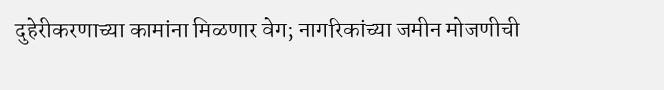दुहेरीकरणाच्या कामांना मिळणार वेग; नागरिकांच्या जमीन मोजणीची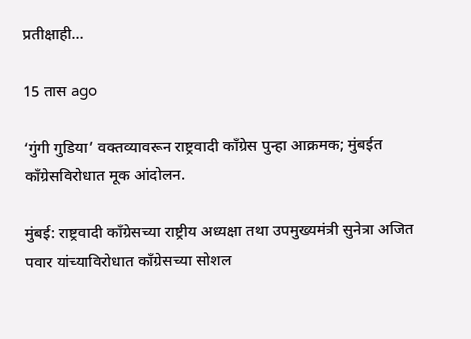प्रतीक्षाही…

15 तास ago

‘गुंगी गुडिया’ वक्तव्यावरून राष्ट्रवादी काँग्रेस पुन्हा आक्रमक; मुंबईत काँग्रेसविरोधात मूक आंदोलन.

मुंबई: राष्ट्रवादी काँग्रेसच्या राष्ट्रीय अध्यक्षा तथा उपमुख्यमंत्री सुनेत्रा अजित पवार यांच्याविरोधात काँग्रेसच्या सोशल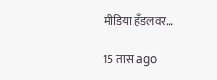मीडिया हँडलवर…

15 तास ago